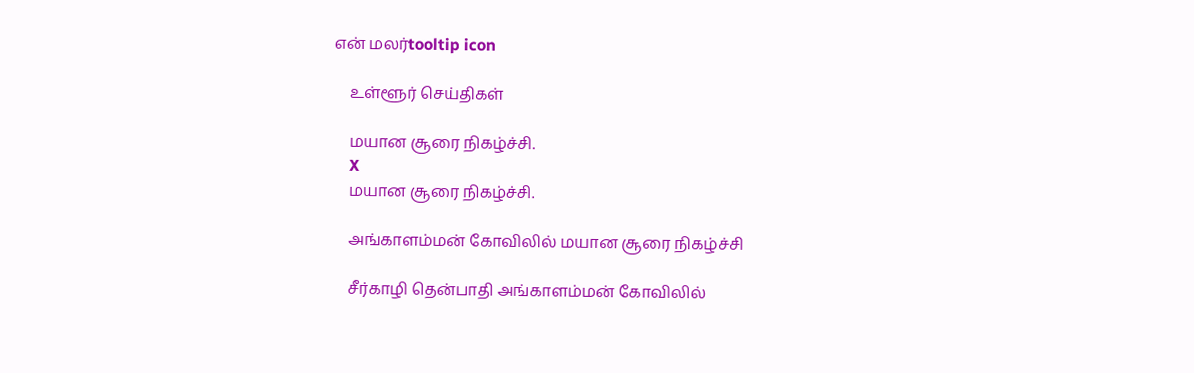என் மலர்tooltip icon

    உள்ளூர் செய்திகள்

    மயான சூரை நிகழ்ச்சி.
    X
    மயான சூரை நிகழ்ச்சி.

    அங்காளம்மன் கோவிலில் மயான சூரை நிகழ்ச்சி

    சீர்காழி தென்பாதி அங்காளம்மன் கோவிலில்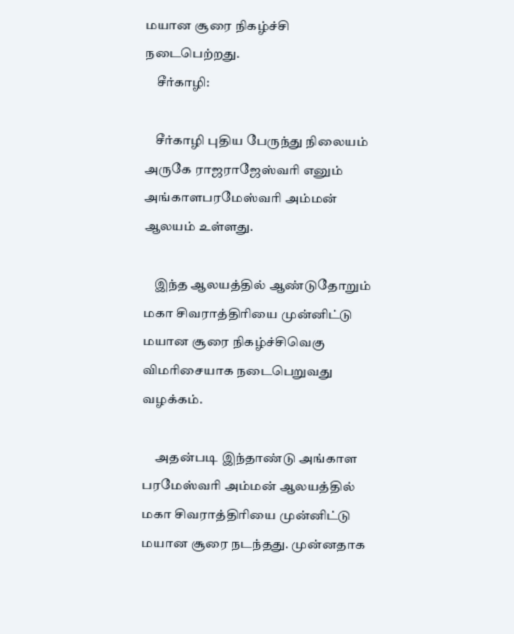மயான சூரை நிகழ்ச்சி நடைபெற்றது.
    சீர்காழி:

    சீர்காழி புதிய பேருந்து நிலையம் அருகே ராஜராஜேஸ்வரி எனும் அங்காளபரமேஸ்வரி அம்மன் ஆலயம் உள்ளது.

    இந்த ஆலயத்தில் ஆண்டுதோறும் மகா சிவராத்திரியை முன்னிட்டு மயான சூரை நிகழ்ச்சிவெகு விமரிசையாக நடைபெறுவது வழக்கம்.

     அதன்படி இந்தாண்டு அங்காள பரமேஸ்வரி அம்மன் ஆலயத்தில் மகா சிவராத்திரியை முன்னிட்டு மயான சூரை நடந்தது. முன்னதாக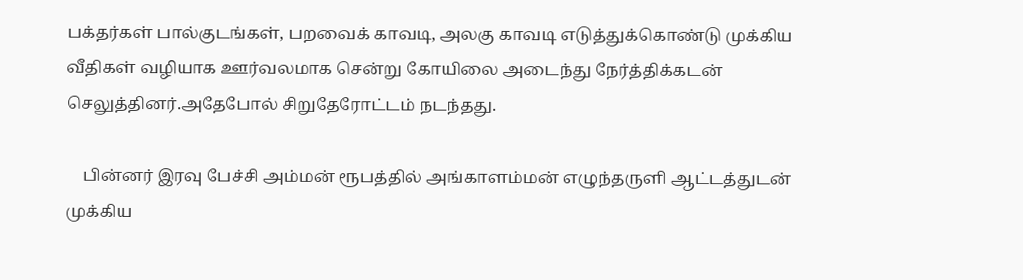பக்தர்கள் பால்குடங்கள், பறவைக் காவடி, அலகு காவடி எடுத்துக்கொண்டு முக்கிய வீதிகள் வழியாக ஊர்வலமாக சென்று கோயிலை அடைந்து நேர்த்திக்கடன் செலுத்தினர்.அதேபோல் சிறுதேரோட்டம் நடந்தது.

    பின்னர் இரவு பேச்சி அம்மன் ரூபத்தில் அங்காளம்மன் எழுந்தருளி ஆட்டத்துடன் முக்கிய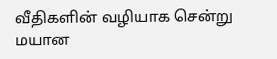வீதிகளின் வழியாக சென்று மயான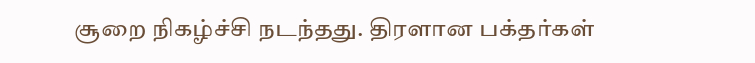சூறை நிகழ்ச்சி நடந்தது. திரளான பக்தர்கள்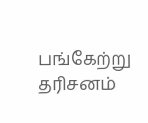பங்கேற்று தரிசனம்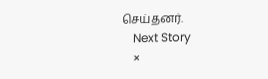செய்தனர்.
    Next Story
    ×